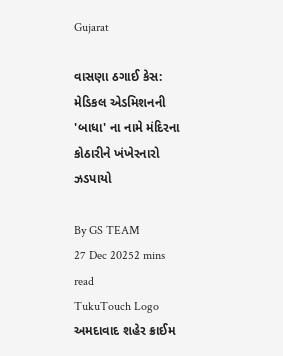Gujarat

વાસણા ઠગાઈ કેસ: મેડિકલ એડમિશનની 'બાધા' ના નામે મંદિરના કોઠારીને ખંખેરનારો ઝડપાયો

By GS TEAM
27 Dec 20252 mins read
TukuTouch Logo
અમદાવાદ શહેર ક્રાઈમ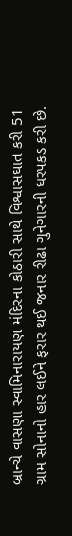બ્રાન્ચે વાસણા સ્વામિનારાયણ મંદિરના કોઠારી સાથે વિશ્વાસઘાત કરી 51 ગ્રામ સોનાનો હાર લઈને ફરાર થઈ જનાર રીઢા ગુનેગારની ધરપકડ કરી છે.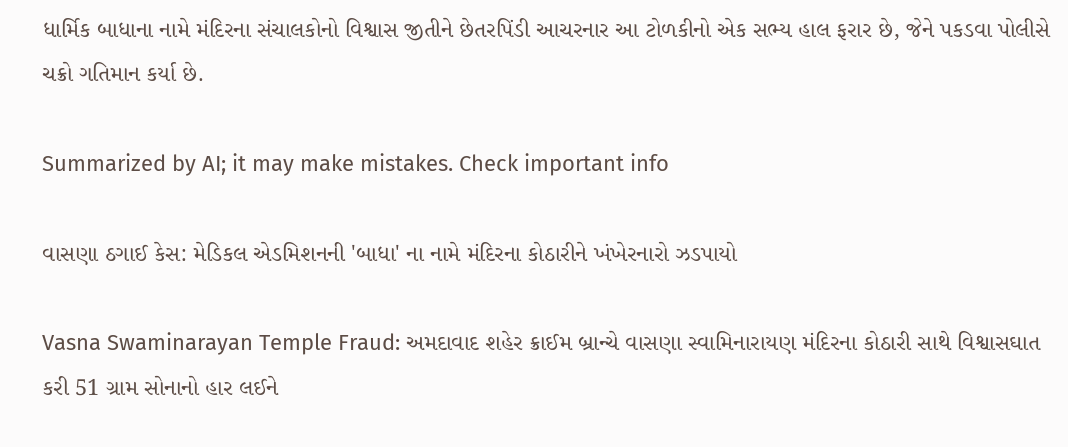ધાર્મિક બાધાના નામે મંદિરના સંચાલકોનો વિશ્વાસ જીતીને છેતરપિંડી આચરનાર આ ટોળકીનો એક સભ્ય હાલ ફરાર છે, જેને પકડવા પોલીસે ચક્રો ગતિમાન કર્યા છે.

Summarized by AI; it may make mistakes. Check important info

વાસણા ઠગાઈ કેસ: મેડિકલ એડમિશનની 'બાધા' ના નામે મંદિરના કોઠારીને ખંખેરનારો ઝડપાયો

Vasna Swaminarayan Temple Fraud: અમદાવાદ શહેર ક્રાઈમ બ્રાન્ચે વાસણા સ્વામિનારાયણ મંદિરના કોઠારી સાથે વિશ્વાસઘાત કરી 51 ગ્રામ સોનાનો હાર લઈને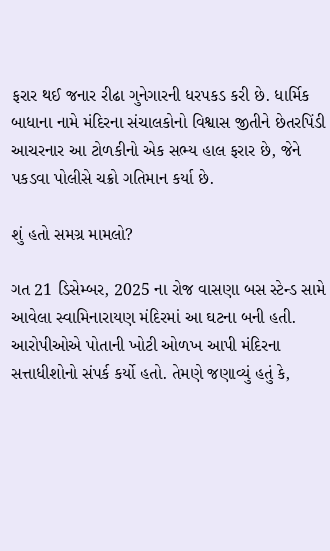ફરાર થઈ જનાર રીઢા ગુનેગારની ધરપકડ કરી છે. ધાર્મિક બાધાના નામે મંદિરના સંચાલકોનો વિશ્વાસ જીતીને છેતરપિંડી આચરનાર આ ટોળકીનો એક સભ્ય હાલ ફરાર છે, જેને પકડવા પોલીસે ચક્રો ગતિમાન કર્યા છે.

શું હતો સમગ્ર મામલો?

ગત 21 ડિસેમ્બર, 2025 ના રોજ વાસણા બસ સ્ટેન્ડ સામે આવેલા સ્વામિનારાયણ મંદિરમાં આ ઘટના બની હતી. આરોપીઓએ પોતાની ખોટી ઓળખ આપી મંદિરના સત્તાધીશોનો સંપર્ક કર્યો હતો. તેમણે જણાવ્યું હતું કે,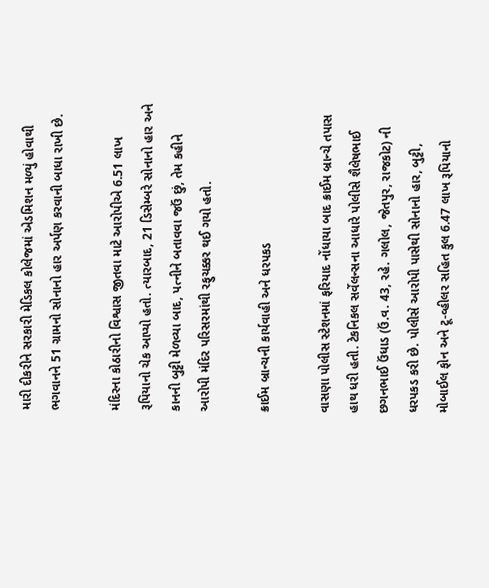મારી દીકરીને સરકારી મેડિકલ કોલેજમાં એડમિશન મળ્યું હોવાથી ભગવાનને 51 ગ્રામનો સોનાનો હાર અર્પણ કરવાની બાધા રાખી છે.

મંદિરના કોઠારીનો વિશ્વાસ જીતવા માટે આરોપીએ 6.51 લાખ રૂપિયાનો ચેક આપ્યો હતો. ત્યારબાદ, 21 ડિસેમ્બરે સોનાનો હાર અને કાનની બુટ્ટી મેળવ્યા બાદ, પત્નીને બતાવવા જઉં છું, તેમ કહીને આરોપી મંદિર પરિસરમાંથી રફુચક્કર થઈ ગયો હતો.

ક્રાઈમ બ્રાન્ચની કાર્યવાહી અને ધરપકડ

વાસણા પોલીસ સ્ટેશનમાં ફરિયાદ નોંધાયા બાદ ક્રાઈમ બ્રાન્ચે તપાસ હાથ ધરી હતી. ટેકનિકલ સર્વેલન્સના આધારે પોલીસે શૈલેષભાઈ છગનભાઈ ઉંધાડ (ઉં.વ. 43, રહે. ગલોલ, જેતપુર, રાજકોટ) ની ધરપકડ કરી છે. પોલીસે આરોપી પાસેથી સોનાનો હાર, બુટ્ટી, મોબાઈલ ફોન અને ટૂ-વ્હીલર સહિત કુલ 6.47 લાખ રૂપિયાનો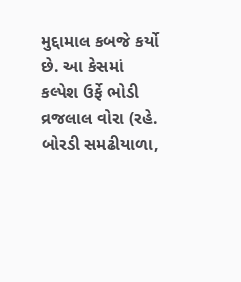મુદ્દામાલ કબજે કર્યો છે. આ કેસમાં કલ્પેશ ઉર્ફે ભોડી વ્રજલાલ વોરા (રહે. બોરડી સમઢીયાળા,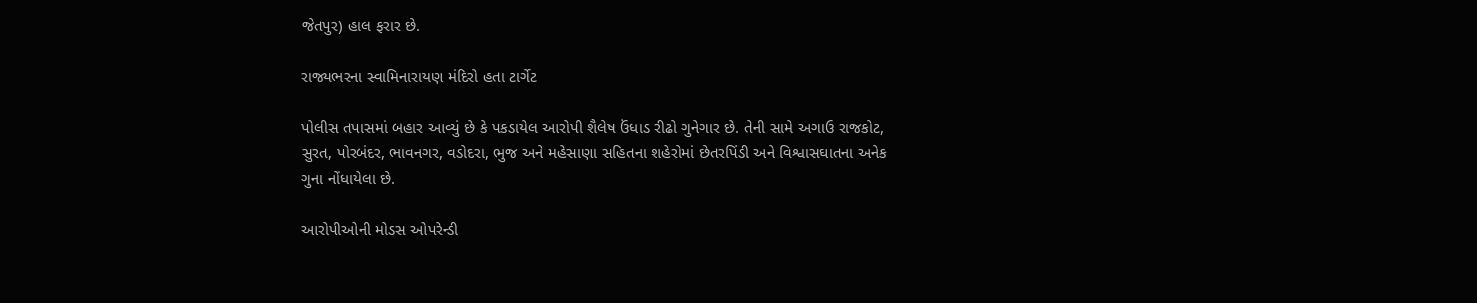જેતપુર) હાલ ફરાર છે.

રાજ્યભરના સ્વામિનારાયણ મંદિરો હતા ટાર્ગેટ

પોલીસ તપાસમાં બહાર આવ્યું છે કે પકડાયેલ આરોપી શૈલેષ ઉંધાડ રીઢો ગુનેગાર છે. તેની સામે અગાઉ રાજકોટ, સુરત, પોરબંદર, ભાવનગર, વડોદરા, ભુજ અને મહેસાણા સહિતના શહેરોમાં છેતરપિંડી અને વિશ્વાસઘાતના અનેક ગુના નોંધાયેલા છે.

આરોપીઓની મોડસ ઓપરેન્ડી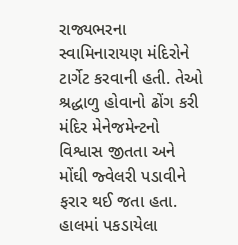રાજ્યભરના સ્વામિનારાયણ મંદિરોને ટાર્ગેટ કરવાની હતી. તેઓ શ્રદ્ધાળુ હોવાનો ઢોંગ કરી મંદિર મેનેજમેન્ટનો વિશ્વાસ જીતતા અને મોંઘી જ્વેલરી પડાવીને ફરાર થઈ જતા હતા. હાલમાં પકડાયેલા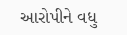આરોપીને વધુ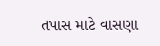તપાસ માટે વાસણા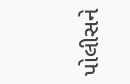પોલીસને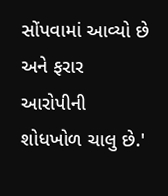સોંપવામાં આવ્યો છે અને ફરાર આરોપીની શોધખોળ ચાલુ છે.'